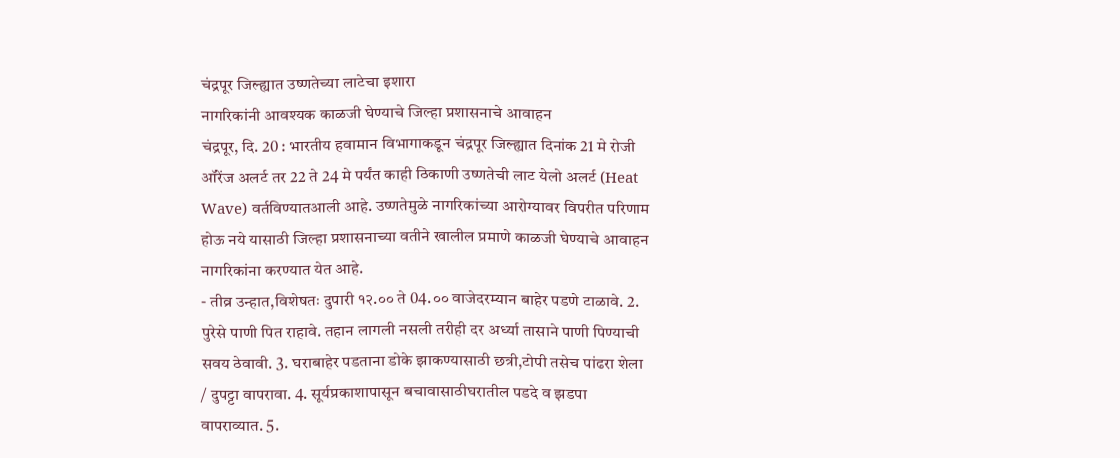चंद्रपूर जिल्ह्यात उष्णतेच्या लाटेचा इशारा
नागरिकांनी आवश्यक काळजी घेण्याचे जिल्हा प्रशासनाचे आवाहन
चंद्रपूर, दि. 20 : भारतीय हवामान विभागाकडून चंद्रपूर जिल्ह्यात दिनांक 21 मे रोजी ऑरेंज अलर्ट तर 22 ते 24 मे पर्यंत काही ठिकाणी उष्णतेची लाट येलो अलर्ट (Heat Wave) वर्तविण्यातआली आहे. उष्णतेमुळे नागरिकांच्या आरोग्यावर विपरीत परिणाम होऊ नये यासाठी जिल्हा प्रशासनाच्या वतीने खालील प्रमाणे काळजी घेण्याचे आवाहन नागरिकांना करण्यात येत आहे.
- तीव्र उन्हात,विशेषतः दुपारी १२.०० ते 04.०० वाजेदरम्यान बाहेर पडणे टाळावे. 2. पुरेसे पाणी पित राहावे. तहान लागली नसली तरीही दर अर्ध्या तासाने पाणी पिण्याची सवय ठेवावी. 3. घराबाहेर पडताना डोके झाकण्यासाठी छत्री,टोपी तसेच पांढरा शेला / दुपट्टा वापरावा. 4. सूर्यप्रकाशापासून बचावासाठीघरातील पडदे व झडपा वापराव्यात. 5.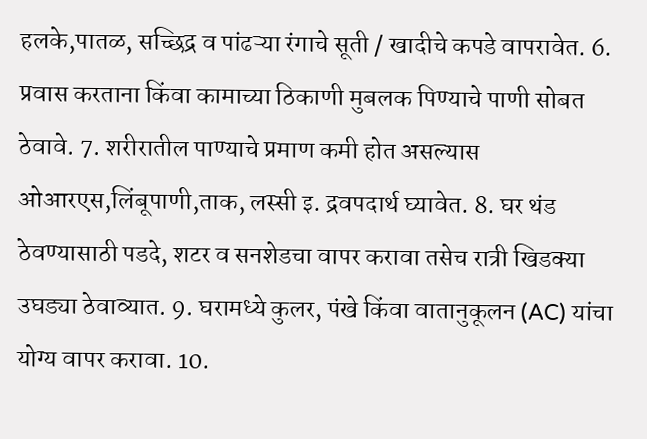हलके,पातळ, सच्छिद्र व पांढऱ्या रंगाचे सूती / खादीचे कपडे वापरावेत. 6. प्रवास करताना किंवा कामाच्या ठिकाणी मुबलक पिण्याचे पाणी सोबत ठेवावे. 7. शरीरातील पाण्याचे प्रमाण कमी होत असल्यास ओआरएस,लिंबूपाणी,ताक, लस्सी इ. द्रवपदार्थ घ्यावेत. 8. घर थंड ठेवण्यासाठी पडदे, शटर व सनशेडचा वापर करावा तसेच रात्री खिडक्या उघड्या ठेवाव्यात. 9. घरामध्ये कुलर, पंखे किंवा वातानुकूलन (AC) यांचा योग्य वापर करावा. 10.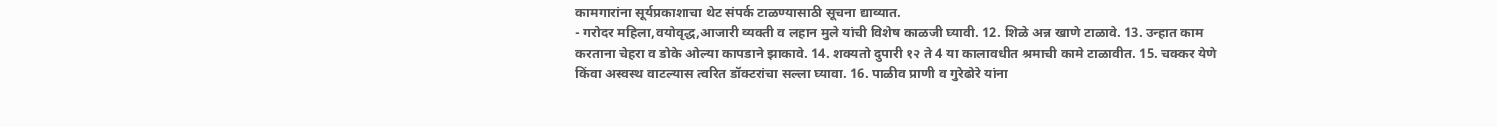कामगारांना सूर्यप्रकाशाचा थेट संपर्क टाळण्यासाठी सूचना द्याव्यात.
- गरोदर महिला,वयोवृद्ध,आजारी व्यक्ती व लहान मुले यांची विशेष काळजी घ्यावी. 12. शिळे अन्न खाणे टाळावे. 13. उन्हात काम करताना चेहरा व डोके ओल्या कापडाने झाकावे. 14. शक्यतो दुपारी १२ ते 4 या कालावधीत श्रमाची कामे टाळावीत. 15. चक्कर येणे किंवा अस्वस्थ वाटल्यास त्वरित डॉक्टरांचा सल्ला घ्यावा. 16. पाळीव प्राणी व गुरेढोरे यांना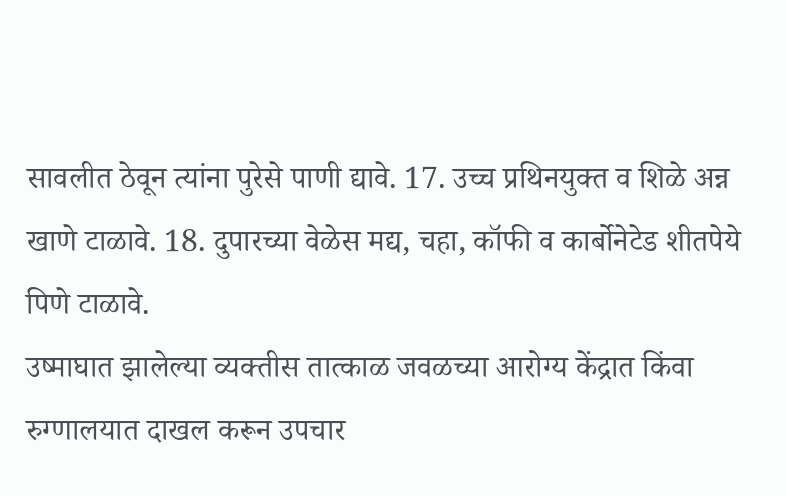सावलीत ठेवून त्यांना पुरेसे पाणी द्यावे. 17. उच्च प्रथिनयुक्त व शिळे अन्न खाणे टाळावे. 18. दुपारच्या वेळेस मद्य, चहा, कॉफी व कार्बोनेटेड शीतपेये पिणे टाळावे.
उष्माघात झालेल्या व्यक्तीस तात्काळ जवळच्या आरोग्य केंद्रात किंवा रुग्णालयात दाखल करून उपचार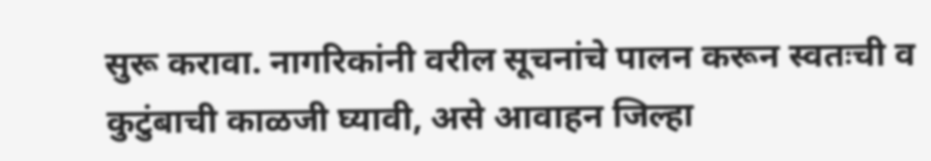सुरू करावा. नागरिकांनी वरील सूचनांचे पालन करून स्वतःची व कुटुंबाची काळजी घ्यावी, असे आवाहन जिल्हा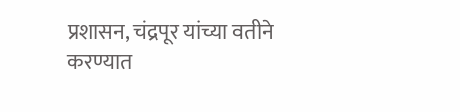प्रशासन, चंद्रपूर यांच्या वतीने करण्यात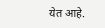येत आहे.